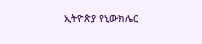ኢትዮጵያ የኒውክሌር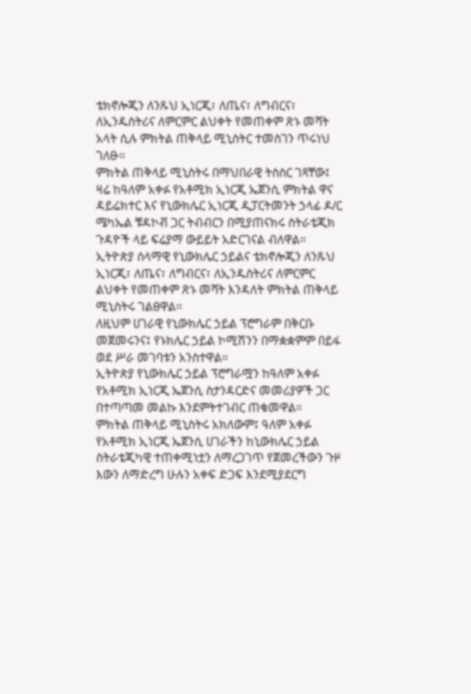ቴክኖሎጂን ለንጹህ ኢነርጂ፣ ለጤና፣ ለግብርና፣ ለኢንዱስትሪና ለምርምር ልህቀት የመጠቀም ጽኑ መሻት አላት ሲሉ ምክትል ጠቅላይ ሚኒስትር ተመስገን ጥሩነህ ገለፁ፡፡
ምክትል ጠቅላይ ሚኒስትሩ በማህበራዊ ትስስር ገጻቸው፤ ዛሬ ከዓለም አቀፉ የአቶሚክ ኢነርጂ ኤጀንሲ ምክትል ዋና ዳይሬክተር እና የኒውክሌር ኢነርጂ ዲፓርትመንት ኃላፊ ዶ/ር ሜካኤል ቹዳኮቭ ጋር ትብብርን በሚያጠናክሩ ስትራቴጂክ ጉዳዮች ላይ ፍሬያማ ውይይት አድርገናል ብለዋል።
ኢትዮጵያ ሰላማዊ የኒውክሌር ኃይልና ቴክኖሎጂን ለንጹህ ኢነርጂ፣ ለጤና፣ ለግብርና፣ ለኢንዱስትሪና ለምርምር ልህቀት የመጠቀም ጽኑ መሻት እንዳለት ምክትል ጠቅላይ ሚኒስትሩ ገልፀዋል፡፡
ለዚህም ሀገራዊ የኒውክሌር ኃይል ፕሮግራም በቅርቡ መጀመሩንና፤ የኑክሌር ኃይል ኮሚሽንን በማቋቋምም በይፋ ወደ ሥራ መገባቱን አንስተዋል።
ኢትዮጵያ የኒውክሌር ኃይል ፕሮግራሟን ከዓለም አቀፉ የአቶሚክ ኢነርጂ ኤጀንሲ ስታንዳርድና መመሪያዎች ጋር በተጣጣመ መልኩ እንደምትተገብር ጠቁመዋል።
ምክትል ጠቅላይ ሚኒስትሩ አክለውም፤ ዓለም አቀፉ የአቶሚክ ኢነርጂ ኤጀንሲ ሀገራችን ከኒውክሌር ኃይል ስትራቴጂካዊ ተጠቀሚነቷን ለማረጋገጥ የጀመረችውን ጉዞ እውን ለማድረግ ሁሉን አቀፍ ድጋፍ እንደሚያደርግ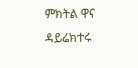ምክትል ዋና ዳይሬክተሩ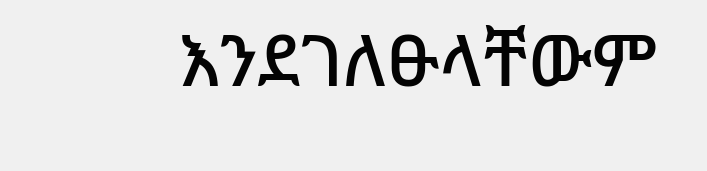እንደገለፁላቸውም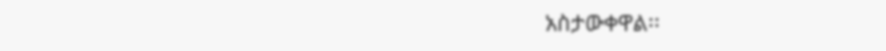አስታውቀዋል፡፡